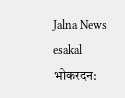Jalna News
esakal
भोकरदन: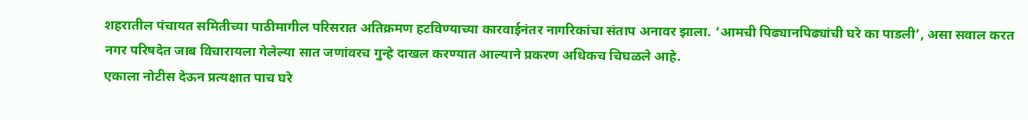शहरातील पंचायत समितीच्या पाठीमागील परिसरात अतिक्रमण हटविण्याच्या कारवाईनंतर नागरिकांचा संताप अनावर झाला. ‘आमची पिढ्यानपिढ्यांची घरे का पाडली’, असा सवाल करत नगर परिषदेत जाब विचारायला गेलेल्या सात जणांवरच गुन्हे दाखल करण्यात आल्याने प्रकरण अधिकच चिघळले आहे.
एकाला नोटीस देऊन प्रत्यक्षात पाच घरे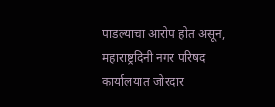पाडल्याचा आरोप होत असून, महाराष्ट्रदिनी नगर परिषद कार्यालयात जोरदार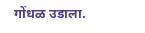गोंधळ उडाला.